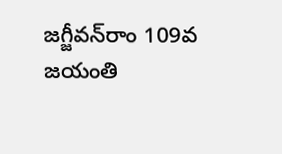జగ్జీవన్‌రాం 109వ జయంతి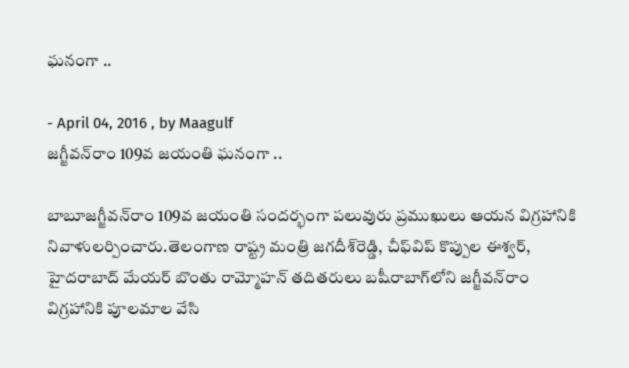ఘనంగా ..

- April 04, 2016 , by Maagulf
జగ్జీవన్‌రాం 109వ జయంతి ఘనంగా ..

బాబూజగ్జీవన్‌రాం 109వ జయంతి సందర్భంగా పలువురు ప్రముఖులు ఆయన విగ్రహానికి నివాళులర్పించారు.తెలంగాణ రాష్ట్ర మంత్రి జగదీశ్‌రెడ్డి, చీఫ్‌విప్‌ కొప్పుల ఈశ్వర్‌, హైదరాబాద్‌ మేయర్‌ బొంతు రామ్మోహన్‌ తదితరులు బషీరాబాగ్‌లోని జగ్జీవన్‌రాం విగ్రహానికి పూలమాల వేసి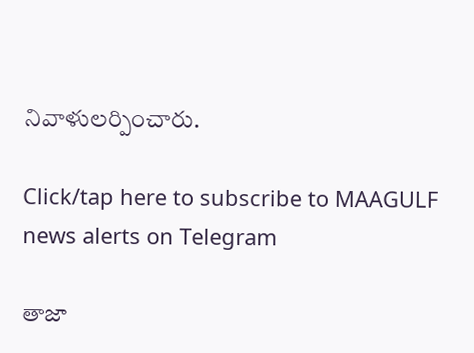నివాళులర్పించారు.

Click/tap here to subscribe to MAAGULF news alerts on Telegram

తాజా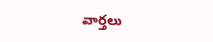వార్తలు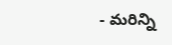- మరిన్ని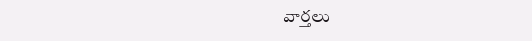వార్తలు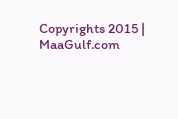Copyrights 2015 | MaaGulf.com